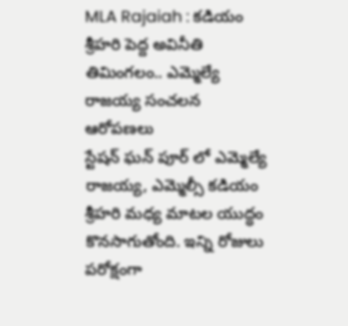MLA Rajaiah : కడియం శ్రీహరి పెద్ద అవినీతి తిమింగలం.. ఎమ్మెల్యే రాజయ్య సంచలన ఆరోపణలు
స్టేషన్ ఘన్ పూర్ లో ఎమ్మెల్యే రాజయ్య, ఎమ్మెల్సీ కడియం శ్రీహరి మధ్య మాటల యుద్ధం కొనసాగుతోంది. ఇన్ని రోజులు పరోక్షంగా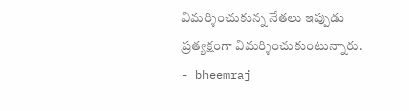విమర్శించుకున్న నేతలు ఇప్పుడు ప్రత్యక్షంగా విమర్శించుకుంటున్నారు.
- bheemraj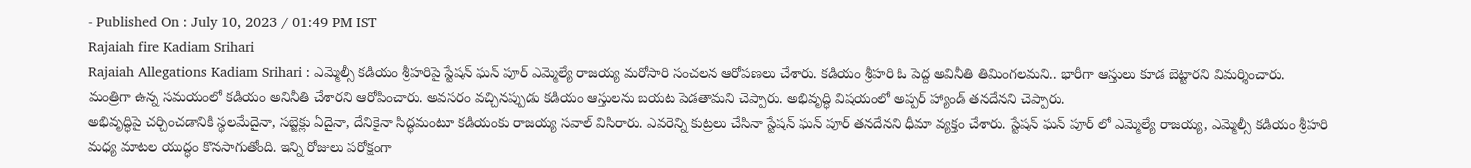- Published On : July 10, 2023 / 01:49 PM IST
Rajaiah fire Kadiam Srihari
Rajaiah Allegations Kadiam Srihari : ఎమ్మెల్సీ కడియం శ్రీహరిపై స్టేషన్ ఘన్ పూర్ ఎమ్మెల్యే రాజయ్య మరోసారి సంచలన ఆరోపణలు చేశారు. కడియం శ్రీహరి ఓ పెద్ద అవినీతి తిమింగలమని.. భారీగా ఆస్తులు కూడ బెట్టారని విమర్శించారు. మంత్రిగా ఉన్న సమయంలో కడియం అనినీతి చేశారని ఆరోపించారు. అవసరం వచ్చినప్పుడు కడియం ఆస్తులను బయట పెడతామని చెప్పారు. అభివృద్ధి విషయంలో అప్పర్ హ్యాండ్ తనదేనని చెప్పారు.
అభివృద్ధిపై చర్చించడానికి స్థలమేదైనా, సబ్జెక్లు ఏదైనా, దేనికైనా సిద్ధమంటూ కడియంకు రాజయ్య సవాల్ విసిరారు. ఎవరెన్ని కుట్రలు చేసినా స్టేషన్ ఘన్ పూర్ తనదేనని ధీమా వ్యక్తం చేశారు. స్టేషన్ ఘన్ పూర్ లో ఎమ్మెల్యే రాజయ్య, ఎమ్మెల్సీ కడియం శ్రీహరి మధ్య మాటల యుద్ధం కొనసాగుతోంది. ఇన్ని రోజులు పరోక్షంగా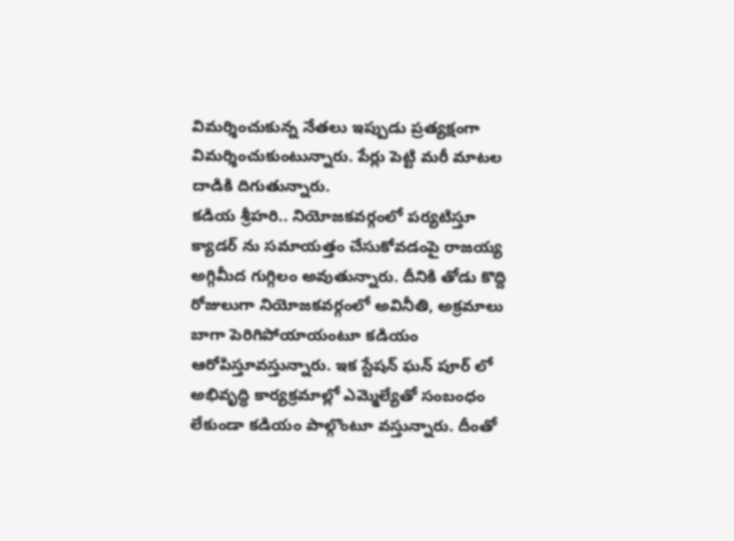విమర్శించుకున్న నేతలు ఇప్పుడు ప్రత్యక్షంగా విమర్శించుకుంటున్నారు. పేర్లు పెట్టి మరీ మాటల దాడికి దిగుతున్నారు.
కడియ శ్రీహరి.. నియోజకవర్గంలో పర్యటిస్తూ క్యాడర్ ను సమాయత్తం చేసుకోవడంపై రాజయ్య అగ్గిమీద గుగ్గిలం అవుతున్నారు. దీనికి తోడు కొద్ది రోజులుగా నియోజకవర్గంలో అవినీతి, అక్రమాలు బాగా పెరిగిపోయాయంటూ కడియం ఆరోపిస్తూవస్తున్నారు. ఇక స్టేషన్ ఘన్ పూర్ లో అభివృద్ధి కార్యక్రమాల్లో ఎమ్మెల్యేతో సంబంధం లేకుండా కడియం పాల్గొంటూ వస్తున్నారు. దీంతో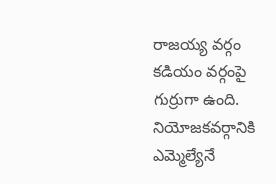రాజయ్య వర్గం కడియం వర్గంపై గుర్రుగా ఉంది.
నియోజకవర్గానికి ఎమ్మెల్యేనే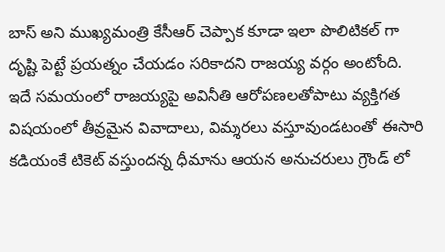బాస్ అని ముఖ్యమంత్రి కేసీఆర్ చెప్పాక కూడా ఇలా పొలిటికల్ గా దృష్టి పెట్టే ప్రయత్నం చేయడం సరికాదని రాజయ్య వర్గం అంటోంది. ఇదే సమయంలో రాజయ్యపై అవినీతి ఆరోపణలతోపాటు వ్యక్తిగత విషయంలో తీవ్రమైన వివాదాలు, విమ్శరలు వస్తూవుండటంతో ఈసారి కడియంకే టికెట్ వస్తుందన్న ధీమాను ఆయన అనుచరులు గ్రౌండ్ లో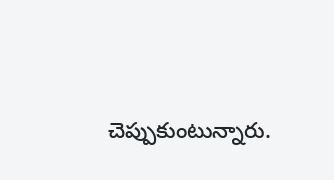చెప్పుకుంటున్నారు.